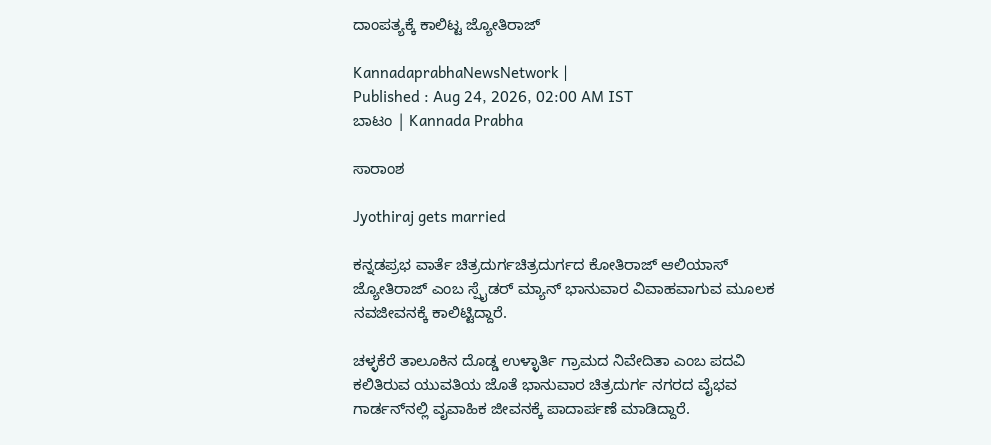ದಾಂಪತ್ಯಕ್ಕೆ ಕಾಲಿಟ್ಟ ಜ್ಯೋತಿರಾಜ್

KannadaprabhaNewsNetwork |
Published : Aug 24, 2026, 02:00 AM IST
ಬಾಟಂ | Kannada Prabha

ಸಾರಾಂಶ

Jyothiraj gets married

ಕನ್ನಡಪ್ರಭ ವಾರ್ತೆ ಚಿತ್ರದುರ್ಗಚಿತ್ರದುರ್ಗದ ಕೋತಿರಾಜ್ ಆಲಿಯಾಸ್ ಜ್ಯೋತಿರಾಜ್ ಎಂಬ ಸ್ಪೈಡರ್ ಮ್ಯಾನ್ ಭಾನುವಾರ ವಿವಾಹವಾಗುವ ಮೂಲಕ ನವಜೀವನಕ್ಕೆ ಕಾಲಿಟ್ಟಿದ್ದಾರೆ.

ಚಳ್ಳಕೆರೆ ತಾಲೂಕಿನ ದೊಡ್ಡ ಉಳ್ಳಾರ್ತಿ ಗ್ರಾಮದ ನಿವೇದಿತಾ ಎಂಬ ಪದವಿ ಕಲಿತಿರುವ ಯುವತಿಯ ಜೊತೆ ಭಾನುವಾರ ಚಿತ್ರದುರ್ಗ ನಗರದ ವೈಭವ ಗಾರ್ಡನ್‌ನಲ್ಲಿ ವೖವಾಹಿಕ ಜೀವನಕ್ಕೆ ಪಾದಾರ್ಪಣೆ ಮಾಡಿದ್ದಾರೆ.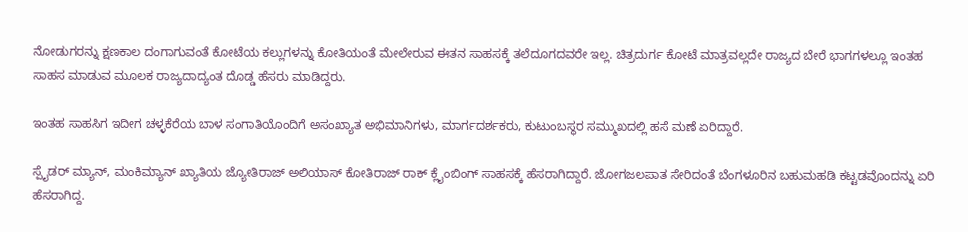ನೋಡುಗರನ್ನು ಕ್ಷಣಕಾಲ ದಂಗಾಗುವಂತೆ ಕೋಟೆಯ ಕಲ್ಲುಗಳನ್ನು ಕೋತಿಯಂತೆ ಮೇಲೇರುವ ಈತನ ಸಾಹಸಕ್ಕೆ ತಲೆದೂಗದವರೇ ಇಲ್ಲ. ಚಿತ್ರದುರ್ಗ ಕೋಟೆ ಮಾತ್ರವಲ್ಲದೇ ರಾಜ್ಯದ ಬೇರೆ ಭಾಗಗಳಲ್ಲೂ ಇಂತಹ ಸಾಹಸ ಮಾಡುವ ಮೂಲಕ ರಾಜ್ಯದಾದ್ಯಂತ ದೊಡ್ಡ ಹೆಸರು ಮಾಡಿದ್ದರು.

ಇಂತಹ ಸಾಹಸಿಗ ಇದೀಗ ಚಳ್ಳಕೆರೆಯ ಬಾಳ ಸಂಗಾತಿಯೊಂದಿಗೆ ಅಸಂಖ್ಯಾತ ಅಭಿಮಾನಿಗಳು, ಮಾರ್ಗದರ್ಶಕರು, ಕುಟುಂಬಸ್ಥರ ಸಮ್ಮುಖದಲ್ಲಿ ಹಸೆ ಮಣೆ ಏರಿದ್ದಾರೆ.

ಸ್ಪೈಡರ್ ಮ್ಯಾನ್, ಮಂಕಿಮ್ಯಾನ್ ಖ್ಯಾತಿಯ ಜ್ಯೋತಿರಾಜ್ ಅಲಿಯಾಸ್ ಕೋತಿರಾಜ್ ರಾಕ್ ಕ್ಲೈಂಬಿಂಗ್ ಸಾಹಸಕ್ಕೆ ಹೆಸರಾಗಿದ್ದಾರೆ. ಜೋಗಜಲಪಾತ ಸೇರಿದಂತೆ ಬೆಂಗಳೂರಿನ ಬಹುಮಹಡಿ ಕಟ್ಟಡವೊಂದನ್ನು ಏರಿ ಹೆಸರಾಗಿದ್ದ.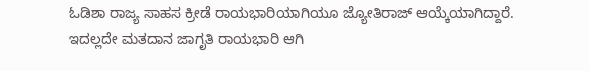ಓಡಿಶಾ ರಾಜ್ಯ ಸಾಹಸ ಕ್ರೀಡೆ ರಾಯಭಾರಿಯಾಗಿಯೂ ಜ್ಯೋತಿರಾಜ್ ಆಯ್ಕೆಯಾಗಿದ್ದಾರೆ. ಇದಲ್ಲದೇ ಮತದಾನ ಜಾಗೃತಿ ರಾಯಭಾರಿ ಆಗಿ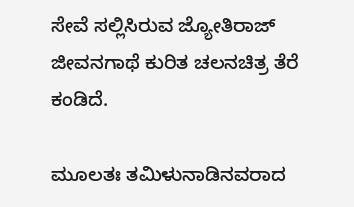ಸೇವೆ ಸಲ್ಲಿಸಿರುವ ಜ್ಯೋತಿರಾಜ್ ಜೀವನಗಾಥೆ ಕುರಿತ ಚಲನಚಿತ್ರ ತೆರೆ ಕಂಡಿದೆ.

ಮೂಲತಃ ತಮಿಳುನಾಡಿನವರಾದ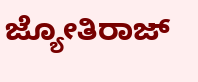ಜ್ಯೋತಿರಾಜ್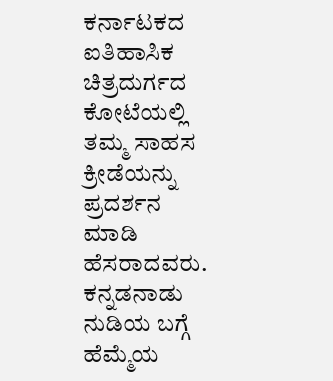ಕರ್ನಾಟಕದ ಐತಿಹಾಸಿಕ ಚಿತ್ರದುರ್ಗದ ಕೋಟೆಯಲ್ಲಿ ತಮ್ಮ ಸಾಹಸ ಕ್ರೀಡೆಯನ್ನು ಪ್ರದರ್ಶನ ಮಾಡಿ ಹೆಸರಾದವರು. ಕನ್ನಡನಾಡು ನುಡಿಯ ಬಗ್ಗೆ ಹೆಮ್ಮೆಯ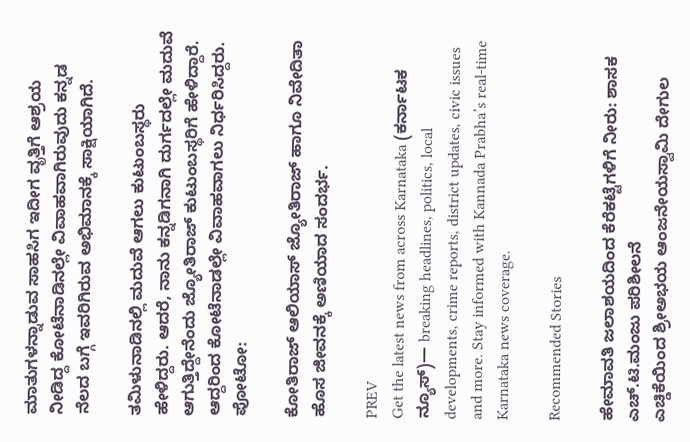ಮಾತುಗಳನ್ನಾಡುವ ಸಾಹಸಿಗ ಇದೀಗ ವೃತ್ತಿಗೆ ಆಶ್ರಯ ನೀಡಿದ್ದ ಕೋಟೆನಾಡಿನಲ್ಲೇ ವಿವಾಹವಾಗಿರುವುದು ಕನ್ನಡ ನೆಲದ ಬಗ್ಗೆ ಇವರಿಗಿರುವ ಅಭಿಮಾನಕ್ಕೆ ಸಾಕ್ಷಿಯಾಗಿದೆ.

ತಮಿಳುನಾಡಿನಲ್ಲಿ ಮದುವೆ ಆಗಲು ಕುಟುಂಬಸ್ಥರು ಹೇಳಿದ್ದರು. ಆದರೆ, ನಾನು ಕನ್ನಡಿಗನಾಗಿ ದುರ್ಗದಲ್ಲೇ ಮದುವೆ ಆಗುತ್ತಿದ್ದೇನೆಂದು ಜ್ಯೋತಿರಾಜ್ ಕುಟುಂಬಸ್ಥರಿಗೆ ಹೇಳಿದ್ದಾರೆ. ಆದ್ದರಿಂದ ಕೋಟೆನಾಡಲ್ಲೇ ವಿವಾಹವಾಗಲು ನಿರ್ಧರಿಸಿದ್ದರು. ಪೋಟೋ:

ಕೋತಿರಾಜ್ ಆಲಿಯಾಸ್ ಜ್ಯೋತಿರಾಜ್ ಹಾಗೂ ನಿವೇದಿತಾ ಹೊಸ ಜೀವನಕ್ಕೆ ಅಣಿಯಾದ ಸಂದರ್ಭ.

PREV
Get the latest news from across Karnataka (ಕರ್ನಾಟಕ ನ್ಯೂಸ್)— breaking headlines, politics, local developments, crime reports, district updates, civic issues and more. Stay informed with Kannada Prabha’s real‑time Karnataka news coverage.

Recommended Stories

ಹೇಮಾವತಿ ಜಲಾಶಯದಿಂದ ಕೆರೆಕಟ್ಟೆಗಳಿಗೆ ನೀರು: ಶಾಸಕ ಎಚ್.ಟಿ.ಮಂಜು ಪರಿಶೀಲನೆ
ಎಚ್ಡಿಕೆಯಿಂದ ಶ್ರೀಅಭಯ ಆಂಜನೇಯಸ್ವಾಮಿ ದೇಗುಲ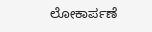ಲೋಕಾರ್ಪಣೆ